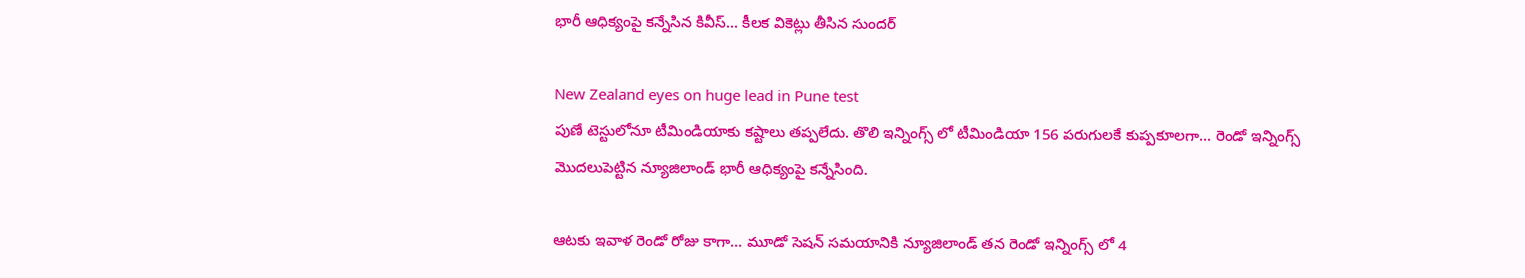భారీ ఆధిక్యంపై కన్నేసిన కివీస్... కీలక వికెట్లు తీసిన సుందర్

New Zealand eyes on huge lead in Pune test
పుణే టెస్టులోనూ టీమిండియాకు కష్టాలు తప్పలేదు. తొలి ఇన్నింగ్స్ లో టీమిండియా 156 పరుగులకే కుప్పకూలగా... రెండో ఇన్నింగ్స్ మొదలుపెట్టిన న్యూజిలాండ్ భారీ ఆధిక్యంపై కన్నేసింది.

ఆటకు ఇవాళ రెండో రోజు కాగా... మూడో సెషన్ సమయానికి న్యూజిలాండ్ తన రెండో ఇన్నింగ్స్ లో 4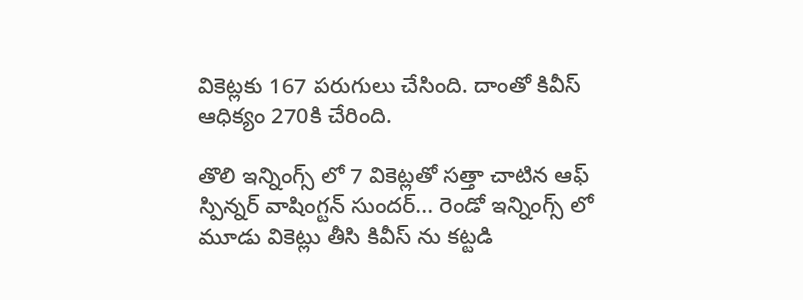వికెట్లకు 167 పరుగులు చేసింది. దాంతో కివీస్ ఆధిక్యం 270కి చేరింది.

తొలి ఇన్నింగ్స్ లో 7 వికెట్లతో సత్తా చాటిన ఆఫ్ స్పిన్నర్ వాషింగ్టన్ సుందర్... రెండో ఇన్నింగ్స్ లో మూడు వికెట్లు తీసి కివీస్ ను కట్టడి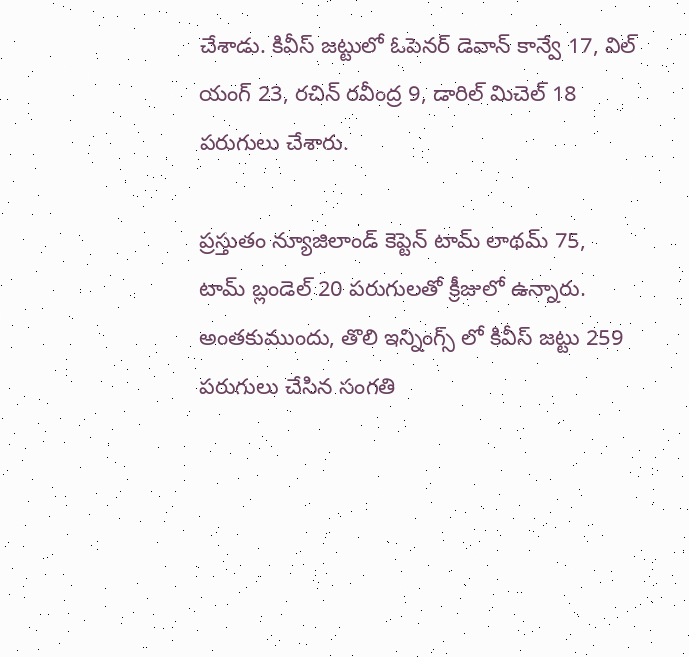చేశాడు. కివీస్ జట్టులో ఓపెనర్ డెవాన్ కాన్వే 17, విల్ యంగ్ 23, రచిన్ రవీంద్ర 9, డారిల్ మిచెల్ 18 పరుగులు చేశారు.

ప్రస్తుతం న్యూజిలాండ్ కెప్టెన్ టామ్ లాథమ్ 75, టామ్ బ్లండెల్ 20 పరుగులతో క్రీజులో ఉన్నారు.  అంతకుముందు, తొలి ఇన్నింగ్స్ లో కివీస్ జట్టు 259 పరుగులు చేసిన సంగతి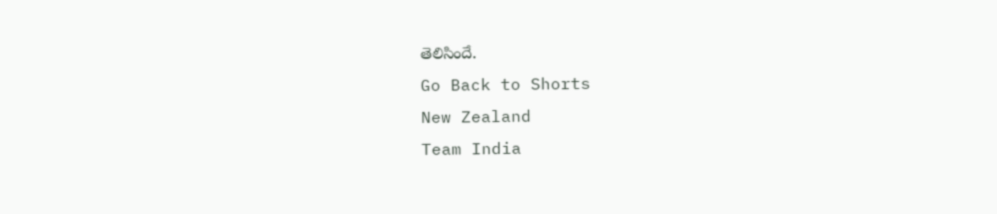తెలిసిందే.
Go Back to Shorts
New Zealand
Team India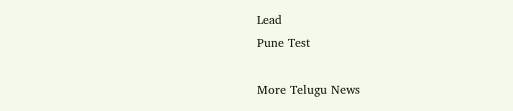Lead
Pune Test

More Telugu News